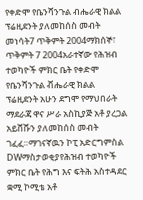የቀድሞ የቤንሻንጉል ብሔራዊ ክልል ፕሬዚደንት ያለመከሰስ መብት መነሳት7 ጥቅምት 2004ማክሰኞ፣ ጥቅምት 7 2004አራተኛው የሕዝብ ተወካዮች ምክር ቤት የቀድሞ የቤንሻንጉል ቭሔራዊ ክልል ፕሬዚደንት አሁን ደግሞ የማህበራት ማደራጃ ዋና ሥራ አስኪያጅ አቶ ያረጋል አይሸሹን ያለመከሰስ መብት ገፈፈ።ማገናኛዉን ኮፒ አድርግምስል DWማስታወቂያየሕዝብ ተወካዮች ምክር ቤት የሕግ እና ፍትሕ አስተዳደር ቋሚ ኮሚቴ አቶ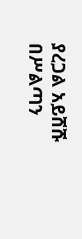ያረጋል አይሸሹ በሥልጣን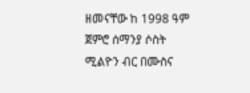ዘመናቸው ከ 1998 ዓም ጀምሮ ሰማንያ ሶስት ሚልዮን ብር በሙስና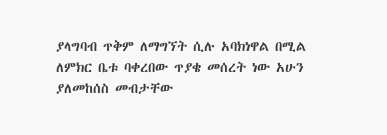ያላግባብ ጥቅም ለማግኘት ሲሉ አባክነዋል በሚል ለምክር ቤቱ ባቀረበው ጥያቄ መሰረት ነው አሁን ያለመከሰስ መብታቸው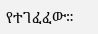የተገፈፈው።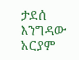ታደሰ እንግዳው አርያም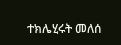ተክሌሂሩት መለሰ